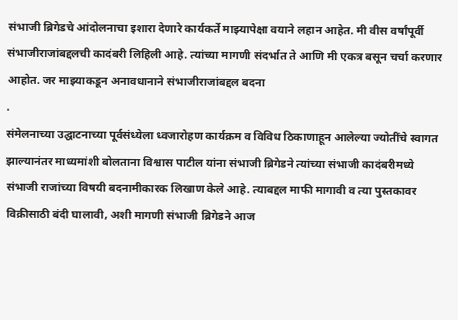संभाजी ब्रिगेडचे आंदोलनाचा इशारा देणारे कार्यकर्ते माझ्यापेक्षा वयाने लहान आहेत. मी वीस वर्षांपूर्वी संभाजीराजांबद्दलची कादंबरी लिहिली आहे. त्यांच्या मागणी संदर्भात ते आणि मी एकत्र बसून चर्चा करणार आहोत. जर माझ्याकडून अनावधानाने संभाजीराजांबद्दल बदना
.
संमेलनाच्या उद्घाटनाच्या पूर्वसंध्येला ध्वजारोहण कार्यक्रम व विविध ठिकाणाहून आलेल्या ज्योतींचे स्वागत झाल्यानंतर माध्यमांशी बोलताना विश्वास पाटील यांना संभाजी ब्रिगेडने त्यांच्या संभाजी कादंबरीमध्ये संभाजी राजांच्या विषयी बदनामीकारक लिखाण केले आहे. त्याबद्दल माफी मागावी व त्या पुस्तकावर विक्रीसाठी बंदी घालावी, अशी मागणी संभाजी ब्रिगेडने आज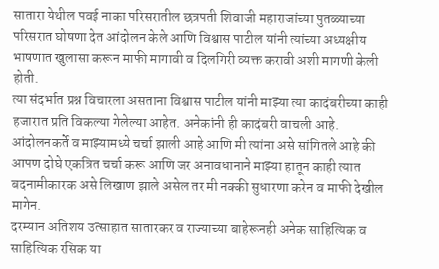सातारा येथील पवई नाका परिसरातील छत्रपती शिवाजी महाराजांच्या पुतळ्याच्या परिसरात घोषणा देत आंदोलन केले आणि विश्वास पाटील यांनी त्यांच्या अध्यक्षीय भाषणात खुलासा करून माफी मागावी व दिलगिरी व्यक्त करावी अशी मागणी केली होती.
त्या संदर्भात प्रश्न विचारला असताना विश्वास पाटील यांनी माझ्या त्या कादंबरीच्या काही हजारात प्रति विकल्या गेलेल्या आहेत. अनेकांनी ही कादंबरी वाचली आहे. आंदोलनकर्ते व माझ्यामध्ये चर्चा झाली आहे आणि मी त्यांना असे सांगितले आहे की आपण दोघे एकत्रित चर्चा करू आणि जर अनावधानाने माझ्या हातून काही त्यात बदनामीकारक असे लिखाण झाले असेल तर मी नक्की सुधारणा करेन व माफी देखील मागेन.
दरम्यान अतिशय उत्साहात सातारकर व राज्याच्या बाहेरूनही अनेक साहित्यिक व साहित्यिक रसिक या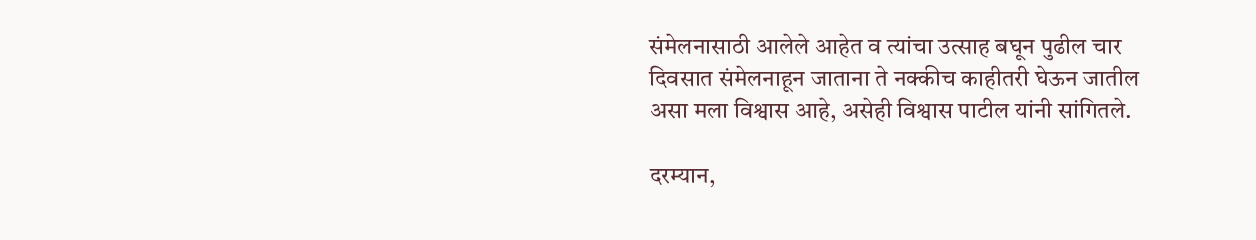संमेलनासाठी आलेले आहेत व त्यांचा उत्साह बघून पुढील चार दिवसात संमेलनाहून जाताना ते नक्कीच काहीतरी घेऊन जातील असा मला विश्वास आहे, असेही विश्वास पाटील यांनी सांगितले.

दरम्यान,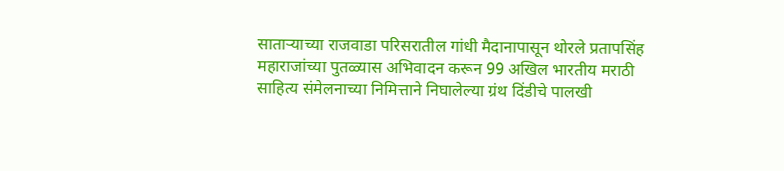साताऱ्याच्या राजवाडा परिसरातील गांधी मैदानापासून थोरले प्रतापसिंह महाराजांच्या पुतळ्यास अभिवादन करून 99 अखिल भारतीय मराठी साहित्य संमेलनाच्या निमित्ताने निघालेल्या ग्रंथ दिंडीचे पालखी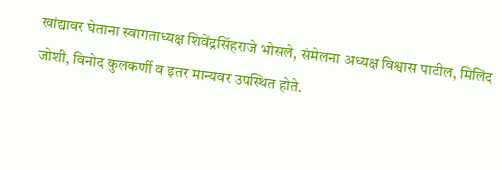खांद्यावर घेताना स्वागताध्यक्ष शिवेंद्रसिंहराजे भोसले, संमेलना अध्यक्ष विश्वास पाटील, मिलिंद जोशी, विनोद कुलकर्णी व इतर मान्यवर उपस्थित होते.